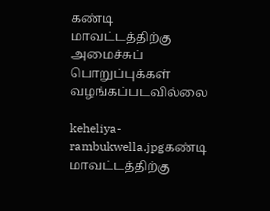கண்டி மாவட்டத்திற்கு அமைச்சுப் பொறுப்புக்கள் வழங்கப்படவில்லை

keheliya-rambukwella.jpgகண்டி மாவட்டத்திற்கு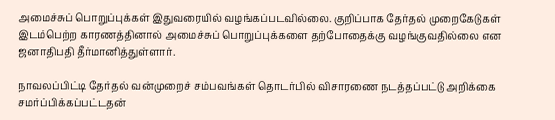அமைச்சுப் பொறுப்புக்கள் இதுவரையில் வழங்கப்படவில்லை. குறிப்பாக தேர்தல் முறைகேடுகள் இடம்பெற்ற காரணத்தினால் அமைச்சுப் பொறுப்புக்களை தற்போதைக்கு வழங்குவதில்லை என ஜனாதிபதி தீர்மானித்துள்ளார்.

நாவலப்பிட்டி தேர்தல் வன்முறைச் சம்பவங்கள் தொடர்பில் விசாரணை நடத்தப்பட்டு அறிக்கை சமர்ப்பிக்கப்பட்டதன்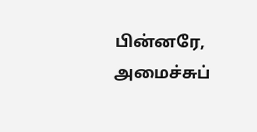பின்னரே, அமைச்சுப்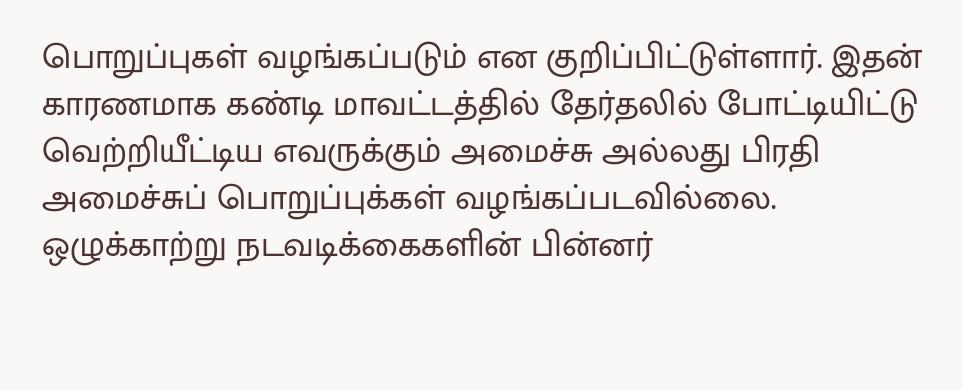பொறுப்புகள் வழங்கப்படும் என குறிப்பிட்டுள்ளார். இதன் காரணமாக கண்டி மாவட்டத்தில் தேர்தலில் போட்டியிட்டு வெற்றியீட்டிய எவருக்கும் அமைச்சு அல்லது பிரதி அமைச்சுப் பொறுப்புக்கள் வழங்கப்படவில்லை. ஒழுக்காற்று நடவடிக்கைகளின் பின்னர்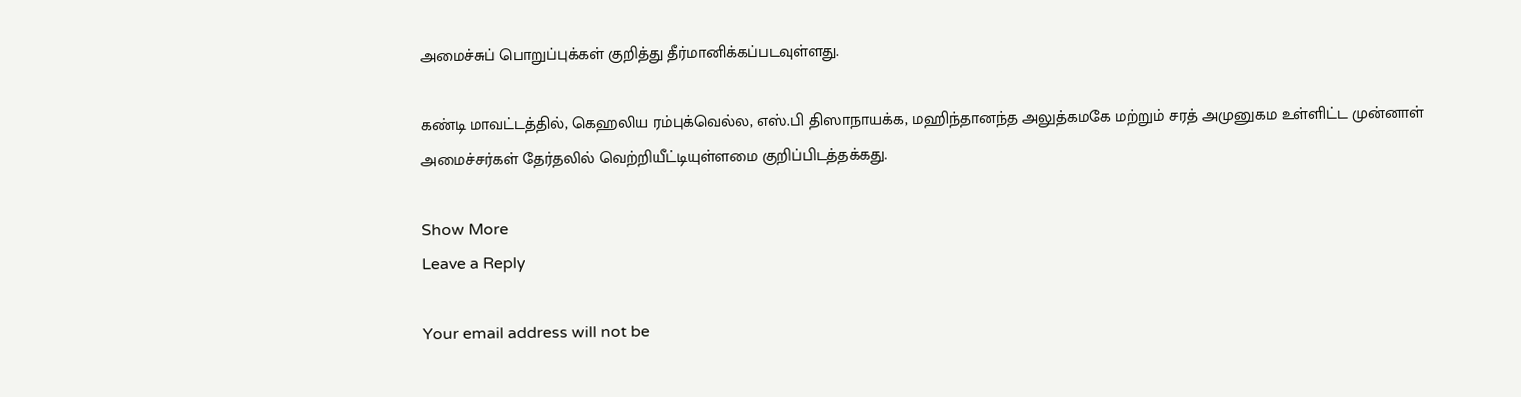அமைச்சுப் பொறுப்புக்கள் குறித்து தீர்மானிக்கப்படவுள்ளது.

கண்டி மாவட்டத்தில், கெஹலிய ரம்புக்வெல்ல, எஸ்.பி திஸாநாயக்க, மஹிந்தானந்த அலுத்கமகே மற்றும் சரத் அமுனுகம உள்ளிட்ட முன்னாள் அமைச்சர்கள் தேர்தலில் வெற்றியீட்டியுள்ளமை குறிப்பிடத்தக்கது.

Show More
Leave a Reply

Your email address will not be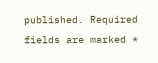published. Required fields are marked *